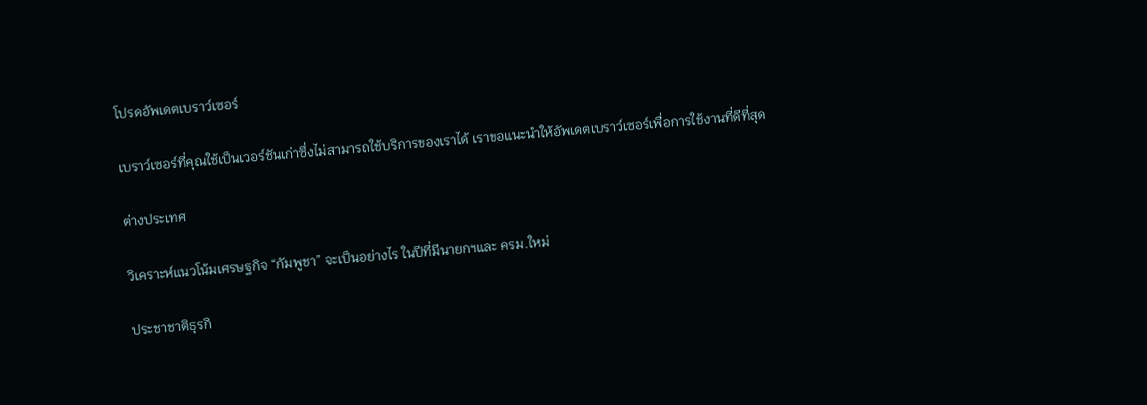โปรดอัพเดตเบราว์เซอร์

เบราว์เซอร์ที่คุณใช้เป็นเวอร์ชันเก่าซึ่งไม่สามารถใช้บริการของเราได้ เราขอแนะนำให้อัพเดตเบราว์เซอร์เพื่อการใช้งานที่ดีที่สุด

ต่างประเทศ

วิเคราะห์แนวโน้มเศรษฐกิจ “กัมพูชา” จะเป็นอย่างไร ในปีที่มีนายกฯและ ครม.ใหม่

ประชาชาติธุรกิ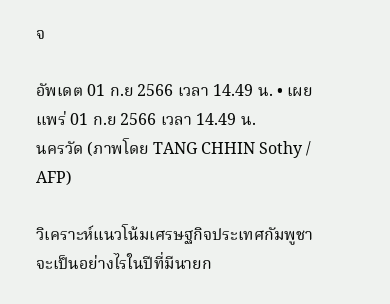จ

อัพเดต 01 ก.ย 2566 เวลา 14.49 น. • เผยแพร่ 01 ก.ย 2566 เวลา 14.49 น.
นครวัด (ภาพโดย TANG CHHIN Sothy / AFP)

วิเคราะห์แนวโน้มเศรษฐกิจประเทศกัมพูชา จะเป็นอย่างไรในปีที่มีนายก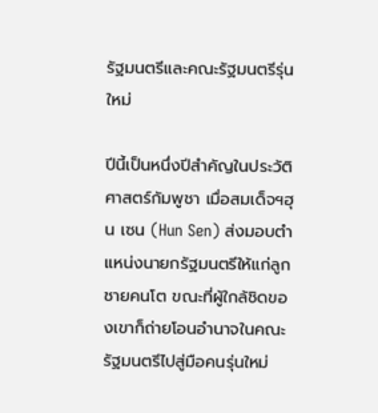รัฐมนตรีและคณะรัฐมนตรีรุ่นใหม่

ปีนี้เป็นหนึ่งปีสำคัญในประวัติศาสตร์กัมพูชา เมื่อสมเด็จฯฮุน เซน (Hun Sen) ส่งมอบตำแหน่งนายกรัฐมนตรีให้แก่ลูกชายคนโต ขณะที่ผู้ใกล้ชิดของเขาก็ถ่ายโอนอำนาจในคณะรัฐมนตรีไปสู่มือคนรุ่นใหม่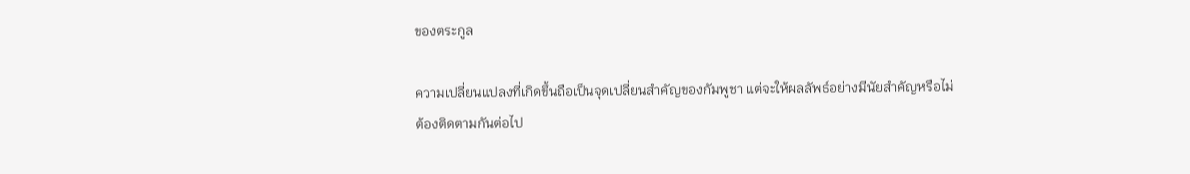ของตระกูล

ความเปลี่ยนแปลงที่เกิดขึ้นถือเป็นจุดเปลี่ยนสำคัญของกัมพูชา แต่จะให้ผลลัพธ์อย่างมีนัยสำคัญหรือไม่ ต้องติดตามกันต่อไป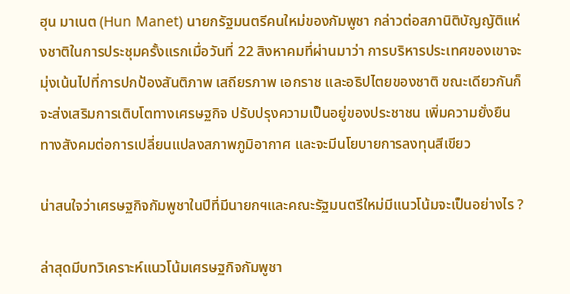ฮุน มาเนต (Hun Manet) นายกรัฐมนตรีคนใหม่ของกัมพูชา กล่าวต่อสภานิติบัญญัติแห่งชาติในการประชุมครั้งแรกเมื่อวันที่ 22 สิงหาคมที่ผ่านมาว่า การบริหารประเทศของเขาจะมุ่งเน้นไปที่การปกป้องสันติภาพ เสถียรภาพ เอกราช และอธิปไตยของชาติ ขณะเดียวกันก็จะส่งเสริมการเติบโตทางเศรษฐกิจ ปรับปรุงความเป็นอยู่ของประชาชน เพิ่มความยั่งยืนทางสังคมต่อการเปลี่ยนแปลงสภาพภูมิอากาศ และจะมีนโยบายการลงทุนสีเขียว

น่าสนใจว่าเศรษฐกิจกัมพูชาในปีที่มีนายกฯและคณะรัฐมนตรีใหม่มีแนวโน้มจะเป็นอย่างไร ?

ล่าสุดมีบทวิเคราะห์แนวโน้มเศรษฐกิจกัมพูชา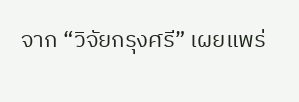จาก “วิจัยกรุงศรี” เผยแพร่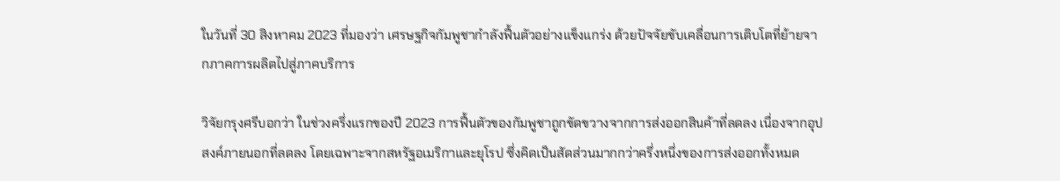ในวันที่ 30 สิงหาคม 2023 ที่มองว่า เศรษฐกิจกัมพูชากำลังฟื้นตัวอย่างแข็งแกร่ง ด้วยปัจจัยขับเคลื่อนการเติบโตที่ย้ายจากภาคการผลิตไปสู่ภาคบริการ

วิจัยกรุงศรีบอกว่า ในช่วงครึ่งแรกของปี 2023 การฟื้นตัวของกัมพูชาถูกขัดขวางจากการส่งออกสินค้าที่ลดลง เนื่องจากอุปสงค์ภายนอกที่ลดลง โดยเฉพาะจากสหรัฐอเมริกาและยุโรป ซึ่งคิดเป็นสัดส่วนมากกว่าครึ่งหนึ่งของการส่งออกทั้งหมด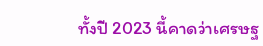ทั้งปี 2023 นี้คาดว่าเศรษฐ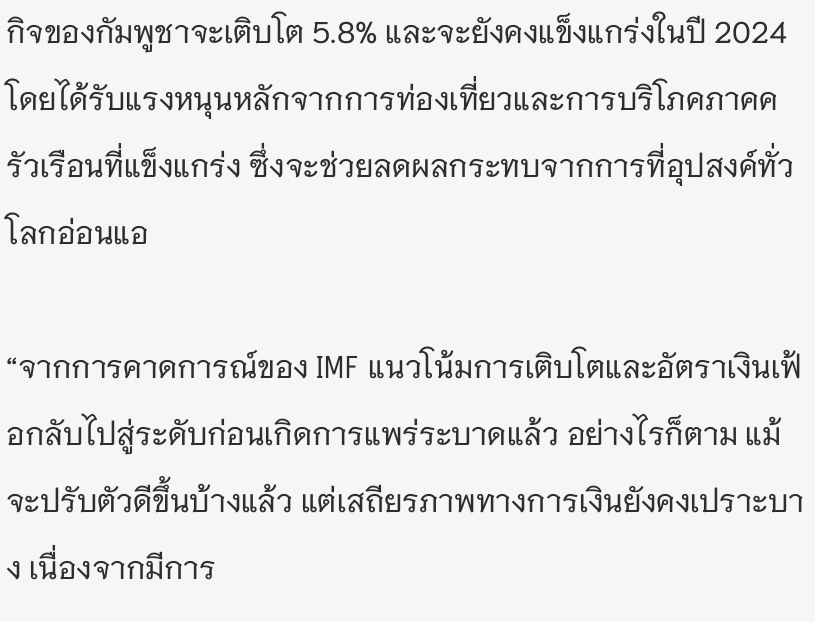กิจของกัมพูชาจะเติบโต 5.8% และจะยังคงแข็งแกร่งในปี 2024 โดยได้รับแรงหนุนหลักจากการท่องเที่ยวและการบริโภคภาคครัวเรือนที่แข็งแกร่ง ซึ่งจะช่วยลดผลกระทบจากการที่อุปสงค์ทั่วโลกอ่อนแอ

“จากการคาดการณ์ของ IMF แนวโน้มการเติบโตและอัตราเงินเฟ้อกลับไปสู่ระดับก่อนเกิดการแพร่ระบาดแล้ว อย่างไรก็ตาม แม้จะปรับตัวดีขึ้นบ้างแล้ว แต่เสถียรภาพทางการเงินยังคงเปราะบาง เนื่องจากมีการ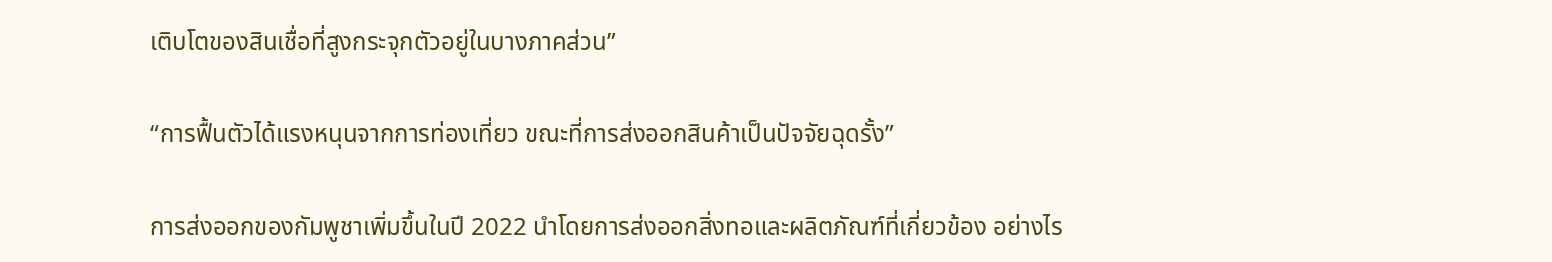เติบโตของสินเชื่อที่สูงกระจุกตัวอยู่ในบางภาคส่วน”

“การฟื้นตัวได้แรงหนุนจากการท่องเที่ยว ขณะที่การส่งออกสินค้าเป็นปัจจัยฉุดรั้ง”

การส่งออกของกัมพูชาเพิ่มขึ้นในปี 2022 นำโดยการส่งออกสิ่งทอและผลิตภัณฑ์ที่เกี่ยวข้อง อย่างไร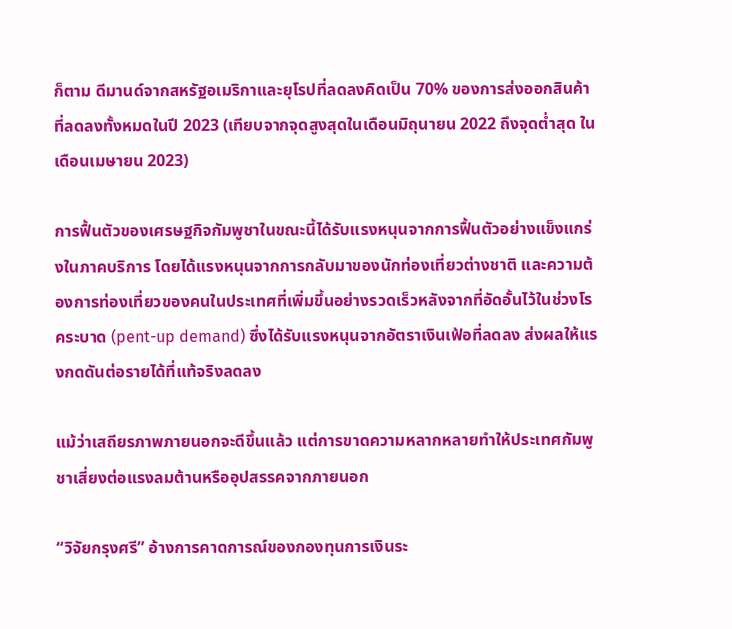ก็ตาม ดีมานด์จากสหรัฐอเมริกาและยุโรปที่ลดลงคิดเป็น 70% ของการส่งออกสินค้าที่ลดลงทั้งหมดในปี 2023 (เทียบจากจุดสูงสุดในเดือนมิถุนายน 2022 ถึงจุดต่ำสุด ในเดือนเมษายน 2023)

การฟื้นตัวของเศรษฐกิจกัมพูชาในขณะนี้ได้รับแรงหนุนจากการฟื้นตัวอย่างแข็งแกร่งในภาคบริการ โดยได้แรงหนุนจากการกลับมาของนักท่องเที่ยวต่างชาติ และความต้องการท่องเที่ยวของคนในประเทศที่เพิ่มขึ้นอย่างรวดเร็วหลังจากที่อัดอั้นไว้ในช่วงโรคระบาด (pent-up demand) ซึ่งได้รับแรงหนุนจากอัตราเงินเฟ้อที่ลดลง ส่งผลให้แรงกดดันต่อรายได้ที่แท้จริงลดลง

แม้ว่าเสถียรภาพภายนอกจะดีขึ้นแล้ว แต่การขาดความหลากหลายทำให้ประเทศกัมพูชาเสี่ยงต่อแรงลมต้านหรืออุปสรรคจากภายนอก

“วิจัยกรุงศรี” อ้างการคาดการณ์ของกองทุนการเงินระ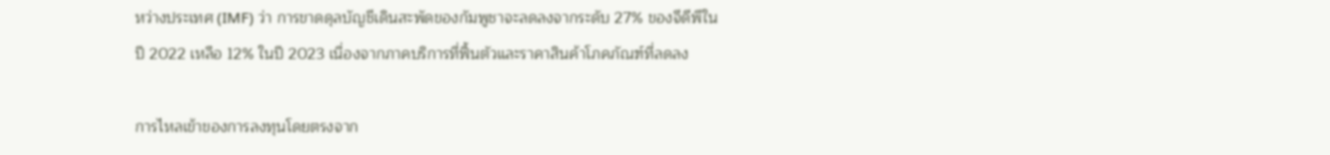หว่างประเทศ (IMF) ว่า การขาดดุลบัญชีเดินสะพัดของกัมพูชาจะลดลงจากระดับ 27% ของจีดีพีในปี 2022 เหลือ 12% ในปี 2023 เนื่องจากภาคบริการที่ฟื้นตัวและราคาสินค้าโภคภัณฑ์ที่ลดลง

การไหลเข้าของการลงทุนโดยตรงจาก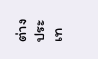ต่างประเท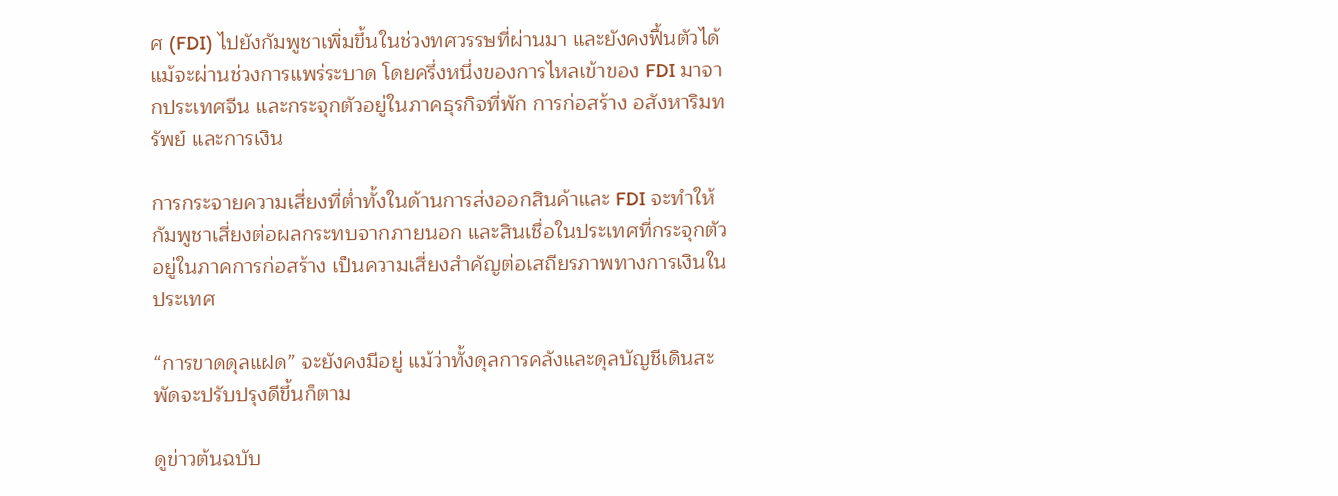ศ (FDI) ไปยังกัมพูชาเพิ่มขึ้นในช่วงทศวรรษที่ผ่านมา และยังคงฟื้นตัวได้แม้จะผ่านช่วงการแพร่ระบาด โดยครึ่งหนึ่งของการไหลเข้าของ FDI มาจากประเทศจีน และกระจุกตัวอยู่ในภาคธุรกิจที่พัก การก่อสร้าง อสังหาริมทรัพย์ และการเงิน

การกระจายความเสี่ยงที่ต่ำทั้งในด้านการส่งออกสินค้าและ FDI จะทำให้กัมพูชาเสี่ยงต่อผลกระทบจากภายนอก และสินเชื่อในประเทศที่กระจุกตัวอยู่ในภาคการก่อสร้าง เป็นความเสี่ยงสำคัญต่อเสถียรภาพทางการเงินในประเทศ

“การขาดดุลแฝด” จะยังคงมีอยู่ แม้ว่าทั้งดุลการคลังและดุลบัญชีเดินสะพัดจะปรับปรุงดีขึ้นก็ตาม

ดูข่าวต้นฉบับ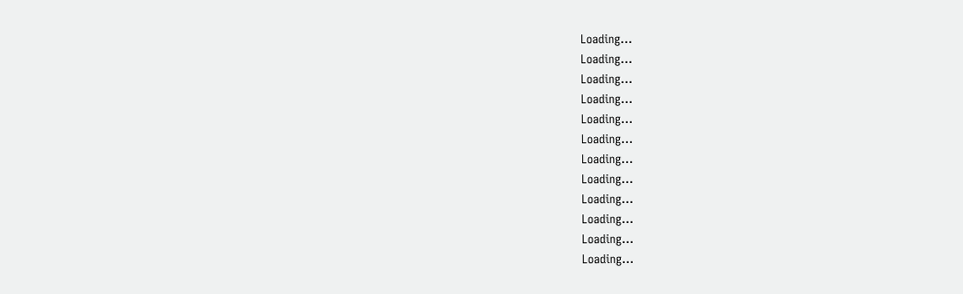Loading...
Loading...
Loading...
Loading...
Loading...
Loading...
Loading...
Loading...
Loading...
Loading...
Loading...
Loading...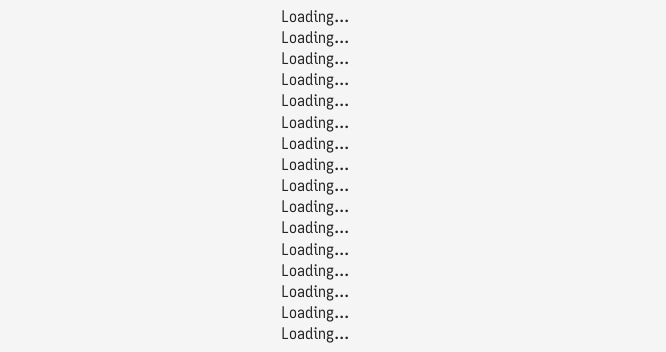Loading...
Loading...
Loading...
Loading...
Loading...
Loading...
Loading...
Loading...
Loading...
Loading...
Loading...
Loading...
Loading...
Loading...
Loading...
Loading...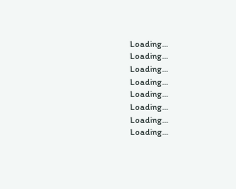Loading...
Loading...
Loading...
Loading...
Loading...
Loading...
Loading...
Loading...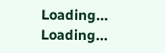Loading...
Loading...